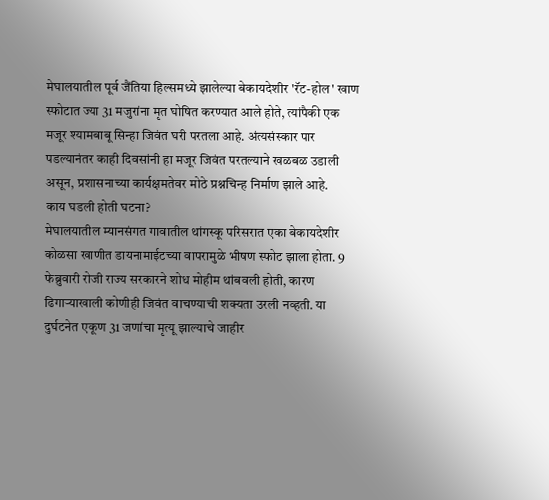मेघालयातील पूर्व जैंतिया हिल्समध्ये झालेल्या बेकायदेशीर 'रॅट-होल' खाण स्फोटात ज्या 31 मजुरांना मृत घोषित करण्यात आले होते, त्यांपैकी एक मजूर श्यामबाबू सिन्हा जिवंत घरी परतला आहे. अंत्यसंस्कार पार पडल्यानंतर काही दिवसांनी हा मजूर जिवंत परतल्याने खळबळ उडाली असून, प्रशासनाच्या कार्यक्षमतेवर मोठे प्रश्नचिन्ह निर्माण झाले आहे.
काय घडली होती घटना?
मेघालयातील म्यानसंगत गावातील थांगस्कू परिसरात एका बेकायदेशीर कोळसा खाणीत डायनामाईटच्या वापरामुळे भीषण स्फोट झाला होता. 9 फेब्रुवारी रोजी राज्य सरकारने शोध मोहीम थांबवली होती, कारण ढिगाऱ्याखाली कोणीही जिवंत वाचण्याची शक्यता उरली नव्हती. या दुर्घटनेत एकूण 31 जणांचा मृत्यू झाल्याचे जाहीर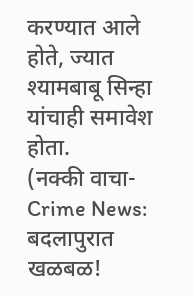करण्यात आले होते, ज्यात श्यामबाबू सिन्हा यांचाही समावेश होता.
(नक्की वाचा- Crime News: बदलापुरात खळबळ!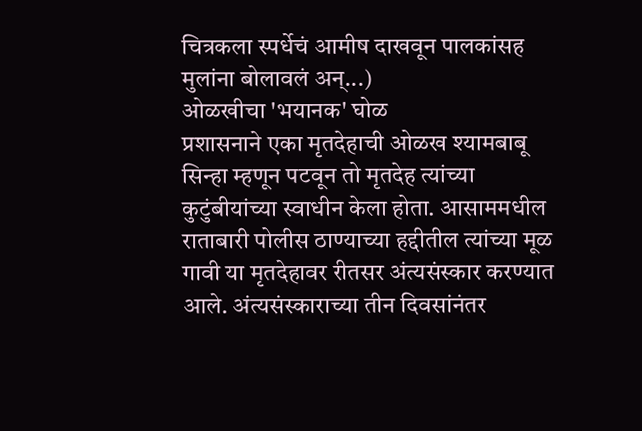चित्रकला स्पर्धेचं आमीष दाखवून पालकांसह मुलांना बोलावलं अन्...)
ओळखीचा 'भयानक' घोळ
प्रशासनाने एका मृतदेहाची ओळख श्यामबाबू सिन्हा म्हणून पटवून तो मृतदेह त्यांच्या कुटुंबीयांच्या स्वाधीन केला होता. आसाममधील राताबारी पोलीस ठाण्याच्या हद्दीतील त्यांच्या मूळ गावी या मृतदेहावर रीतसर अंत्यसंस्कार करण्यात आले. अंत्यसंस्काराच्या तीन दिवसांनंतर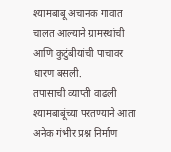श्यामबाबू अचानक गावात चालत आल्याने ग्रामस्थांची आणि कुटुंबीयांची पाचावर धारण बसली.
तपासाची व्याप्ती वाढली
श्यामबाबूंच्या परतण्याने आता अनेक गंभीर प्रश्न निर्माण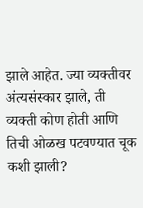झाले आहेत. ज्या व्यक्तीवर अंत्यसंस्कार झाले, ती व्यक्ती कोण होती आणि तिची ओळख पटवण्यात चूक कशी झाली?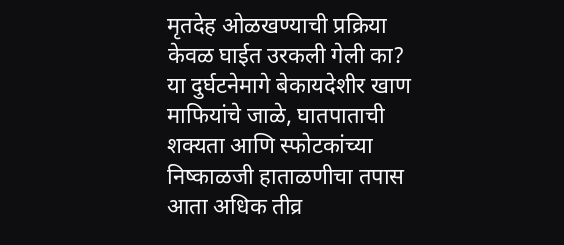मृतदेह ओळखण्याची प्रक्रिया केवळ घाईत उरकली गेली का? या दुर्घटनेमागे बेकायदेशीर खाण माफियांचे जाळे, घातपाताची शक्यता आणि स्फोटकांच्या निष्काळजी हाताळणीचा तपास आता अधिक तीव्र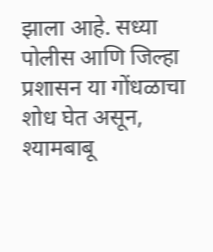झाला आहे. सध्या पोलीस आणि जिल्हा प्रशासन या गोंधळाचा शोध घेत असून, श्यामबाबू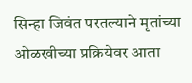सिन्हा जिवंत परतल्याने मृतांच्या ओळखीच्या प्रक्रियेवर आता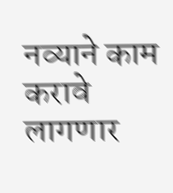नव्याने काम करावे लागणार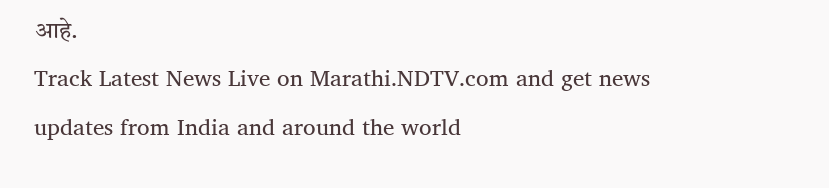आहे.
Track Latest News Live on Marathi.NDTV.com and get news updates from India and around the world